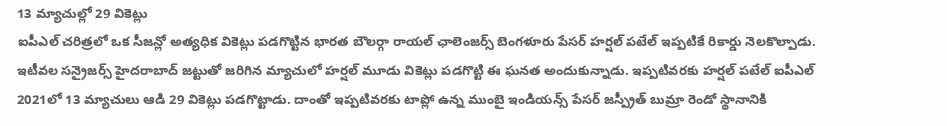13 మ్యాచుల్లో 29 వికెట్లు
ఐపీఎల్ చరిత్రలో ఒక సీజన్లో అత్యధిక వికెట్లు పడగొట్టిన భారత బౌలర్గా రాయల్ ఛాలెంజర్స్ బెంగళూరు పేసర్ హర్షల్ పటేల్ ఇప్పటికే రికార్డు నెలకొల్పాడు. ఇటీవల సన్రైజర్స్ హైదరాబాద్ జట్టుతో జరిగిన మ్యాచులో హర్షల్ మూడు వికెట్లు పడగొట్టి ఈ ఘనత అందుకున్నాడు. ఇప్పటివరకు హర్షల్ పటేల్ ఐపీఎల్ 2021లో 13 మ్యాచులు ఆడి 29 వికెట్లు పడగొట్టాడు. దాంతో ఇప్పటివరకు టాప్లో ఉన్న ముంబై ఇండియన్స్ పేసర్ జస్ప్రీత్ బుమ్రా రెండో స్థానానికి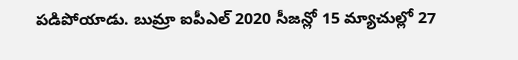పడిపోయాడు. బుమ్రా ఐపీఎల్ 2020 సీజన్లో 15 మ్యాచుల్లో 27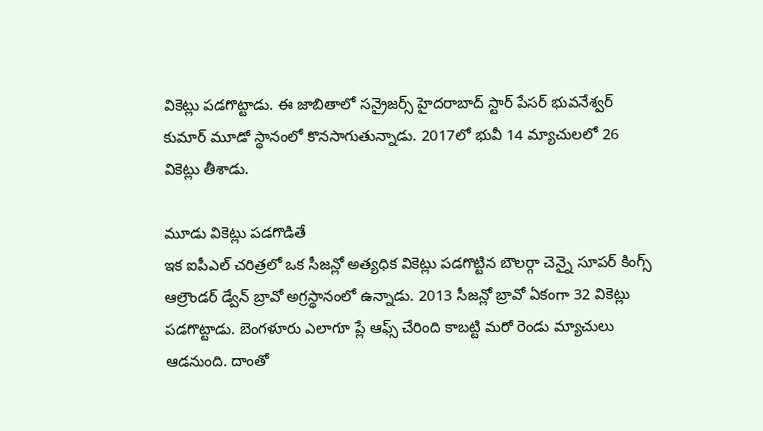వికెట్లు పడగొట్టాడు. ఈ జాబితాలో సన్రైజర్స్ హైదరాబాద్ స్టార్ పేసర్ భువనేశ్వర్ కుమార్ మూడో స్థానంలో కొనసాగుతున్నాడు. 2017లో భువీ 14 మ్యాచులలో 26 వికెట్లు తీశాడు.

మూడు వికెట్లు పడగొడితే
ఇక ఐపీఎల్ చరిత్రలో ఒక సీజన్లో అత్యధిక వికెట్లు పడగొట్టిన బౌలర్గా చెన్నై సూపర్ కింగ్స్ ఆల్రౌండర్ డ్వేన్ బ్రావో అగ్రస్థానంలో ఉన్నాడు. 2013 సీజన్లో బ్రావో ఏకంగా 32 వికెట్లు పడగొట్టాడు. బెంగళూరు ఎలాగూ ప్లే ఆఫ్స్ చేరింది కాబట్టి మరో రెండు మ్యాచులు ఆడనుంది. దాంతో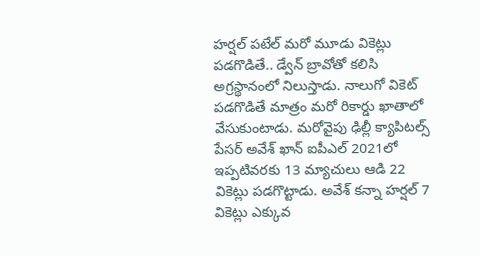హర్షల్ పటేల్ మరో మూడు వికెట్లు పడగొడితే.. డ్వేన్ బ్రావోతో కలిసి అగ్రస్థానంలో నిలుస్తాడు. నాలుగో వికెట్ పడగొడితే మాత్రం మరో రికార్డు ఖాతాలో వేసుకుంటాడు. మరోవైపు ఢిల్లీ క్యాపిటల్స్ పేసర్ అవేశ్ ఖాన్ ఐపీఎల్ 2021లో ఇప్పటివరకు 13 మ్యాచులు ఆడి 22 వికెట్లు పడగొట్టాడు. అవేశ్ కన్నా హర్షల్ 7 వికెట్లు ఎక్కువ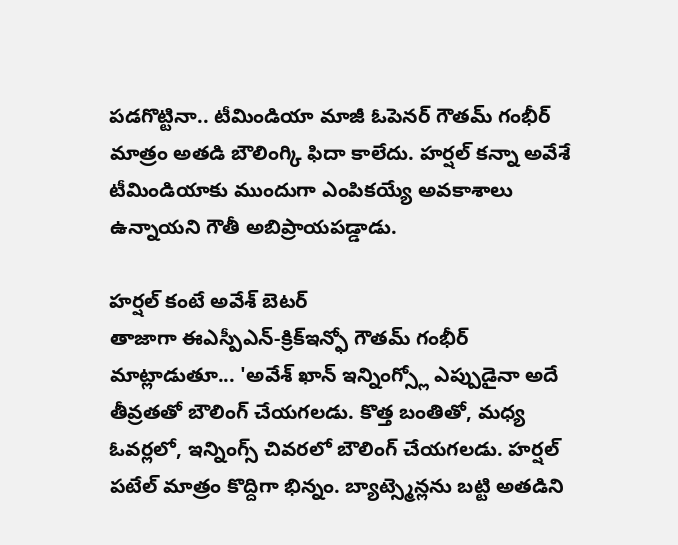పడగొట్టినా.. టీమిండియా మాజీ ఓపెనర్ గౌతమ్ గంభీర్ మాత్రం అతడి బౌలింగ్కి ఫిదా కాలేదు. హర్షల్ కన్నా అవేశే టీమిండియాకు ముందుగా ఎంపికయ్యే అవకాశాలు ఉన్నాయని గౌతీ అబిప్రాయపడ్డాడు.

హర్షల్ కంటే అవేశ్ బెటర్
తాజాగా ఈఎస్పీఎన్-క్రిక్ఇన్ఫో గౌతమ్ గంభీర్ మాట్లాడుతూ... 'అవేశ్ ఖాన్ ఇన్నింగ్స్లో ఎప్పుడైనా అదే తీవ్రతతో బౌలింగ్ చేయగలడు. కొత్త బంతితో, మధ్య ఓవర్లలో, ఇన్నింగ్స్ చివరలో బౌలింగ్ చేయగలడు. హర్షల్ పటేల్ మాత్రం కొద్దిగా భిన్నం. బ్యాట్స్మెన్లను బట్టి అతడిని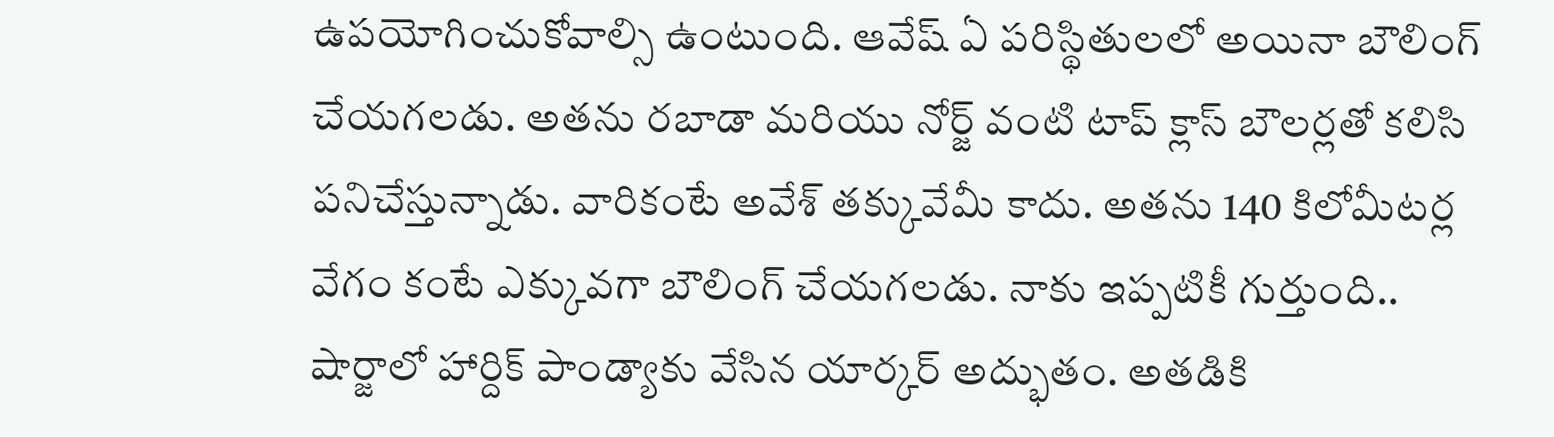ఉపయోగించుకోవాల్సి ఉంటుంది. ఆవేష్ ఏ పరిస్థితులలో అయినా బౌలింగ్ చేయగలడు. అతను రబాడా మరియు నోర్జ్ వంటి టాప్ క్లాస్ బౌలర్లతో కలిసి పనిచేస్తున్నాడు. వారికంటే అవేశ్ తక్కువేమీ కాదు. అతను 140 కిలోమీటర్ల వేగం కంటే ఎక్కువగా బౌలింగ్ చేయగలడు. నాకు ఇప్పటికీ గుర్తుంది.. షార్జాలో హార్దిక్ పాండ్యాకు వేసిన యార్కర్ అద్భుతం. అతడికి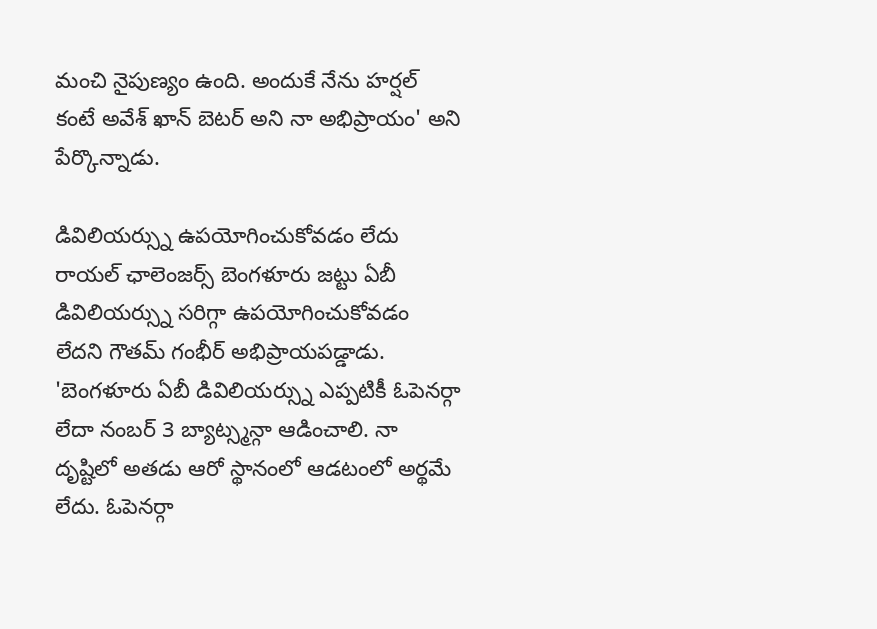మంచి నైపుణ్యం ఉంది. అందుకే నేను హర్షల్ కంటే అవేశ్ ఖాన్ బెటర్ అని నా అభిప్రాయం' అని పేర్కొన్నాడు.

డివిలియర్స్ను ఉపయోగించుకోవడం లేదు
రాయల్ ఛాలెంజర్స్ బెంగళూరు జట్టు ఏబీ డివిలియర్స్ను సరిగ్గా ఉపయోగించుకోవడం లేదని గౌతమ్ గంభీర్ అభిప్రాయపడ్డాడు. 'బెంగళూరు ఏబీ డివిలియర్స్ను ఎప్పటికీ ఓపెనర్గా లేదా నంబర్ 3 బ్యాట్స్మన్గా ఆడించాలి. నా దృష్టిలో అతడు ఆరో స్థానంలో ఆడటంలో అర్థమే లేదు. ఓపెనర్గా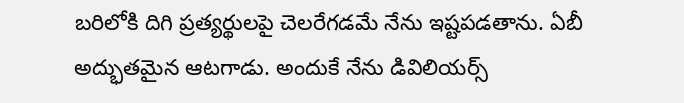బరిలోకి దిగి ప్రత్యర్థులపై చెలరేగడమే నేను ఇష్టపడతాను. ఏబీ అద్భుతమైన ఆటగాడు. అందుకే నేను డివిలియర్స్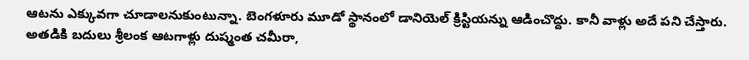ఆటను ఎక్కువగా చూడాలనుకుంటున్నా. బెంగళూరు మూడో స్థానంలో డానియెల్ క్రిస్టియన్ను ఆడించొద్దు. కానీ వాళ్లు అదే పని చేస్తారు. అతడికి బదులు శ్రీలంక ఆటగాళ్లు దుష్మంత చమీరా,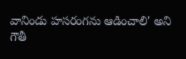వానిండు హసరంగను ఆడించాలి' అని గౌతీ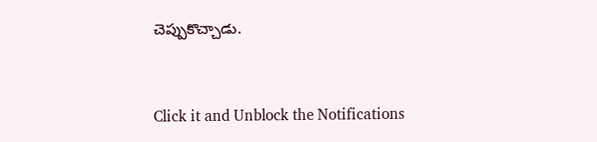చెప్పుకొచ్చాడు.


Click it and Unblock the Notifications